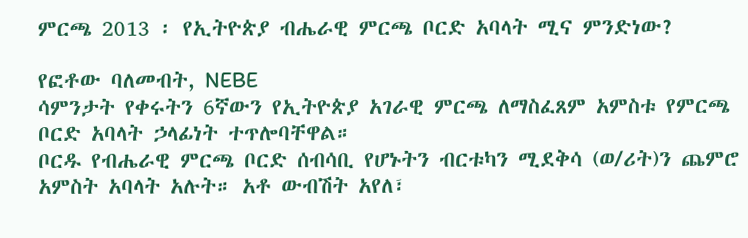ምርጫ 2013 ፡ የኢትዮጵያ ብሔራዊ ምርጫ ቦርድ አባላት ሚና ምንድነው?

የፎቶው ባለመብት, NEBE
ሳምንታት የቀሩትን 6ኛውን የኢትዮጵያ አገራዊ ምርጫ ለማስፈጸም አምስቱ የምርጫ ቦርድ አባላት ኃላፊነት ተጥሎባቸዋል።
ቦርዱ የብሔራዊ ምርጫ ቦርድ ሰብሳቢ የሆኑትን ብርቱካን ሚደቅሳ (ወ/ሪት)ን ጨምሮ አምስት አባላት አሉት። አቶ ውብሽት አየለ፣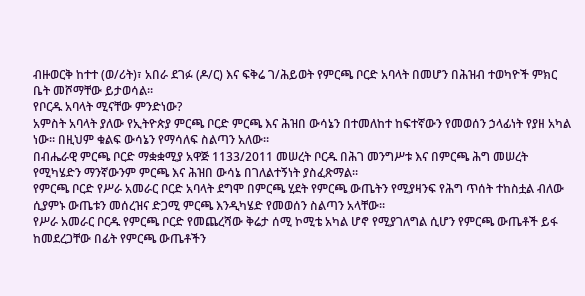ብዙወርቅ ከተተ (ወ/ሪት)፣ አበራ ደገፉ (ዶ/ር) እና ፍቅሬ ገ/ሕይወት የምርጫ ቦርድ አባላት በመሆን በሕዝብ ተወካዮች ምክር ቤት መሾማቸው ይታወሳል።
የቦርዱ አባላት ሚናቸው ምንድነው?
አምስት አባላት ያለው የኢትዮጵያ ምርጫ ቦርድ ምርጫ እና ሕዝበ ውሳኔን በተመለከተ ከፍተኛውን የመወሰን ኃላፊነት የያዘ አካል ነው። በዚህም ቁልፍ ውሳኔን የማሳለፍ ስልጣን አለው።
በብሔራዊ ምርጫ ቦርድ ማቋቋሚያ አዋጅ 1133/2011 መሠረት ቦርዱ በሕገ መንግሥቱ እና በምርጫ ሕግ መሠረት የሚካሄድን ማንኛውንም ምርጫ እና ሕዝበ ውሳኔ በገለልተኝነት ያስፈጽማል።
የምርጫ ቦርድ የሥራ አመራር ቦርድ አባላት ደግሞ በምርጫ ሂደት የምርጫ ውጤትን የሚያዛንፍ የሕግ ጥሰት ተከስቷል ብለው ሲያምኑ ውጤቱን መሰረዝና ድጋሚ ምርጫ እንዲካሄድ የመወሰን ስልጣን አላቸው።
የሥራ አመራር ቦርዱ የምርጫ ቦርድ የመጨረሻው ቅሬታ ሰሚ ኮሚቴ አካል ሆኖ የሚያገለግል ሲሆን የምርጫ ውጤቶች ይፋ ከመደረጋቸው በፊት የምርጫ ውጤቶችን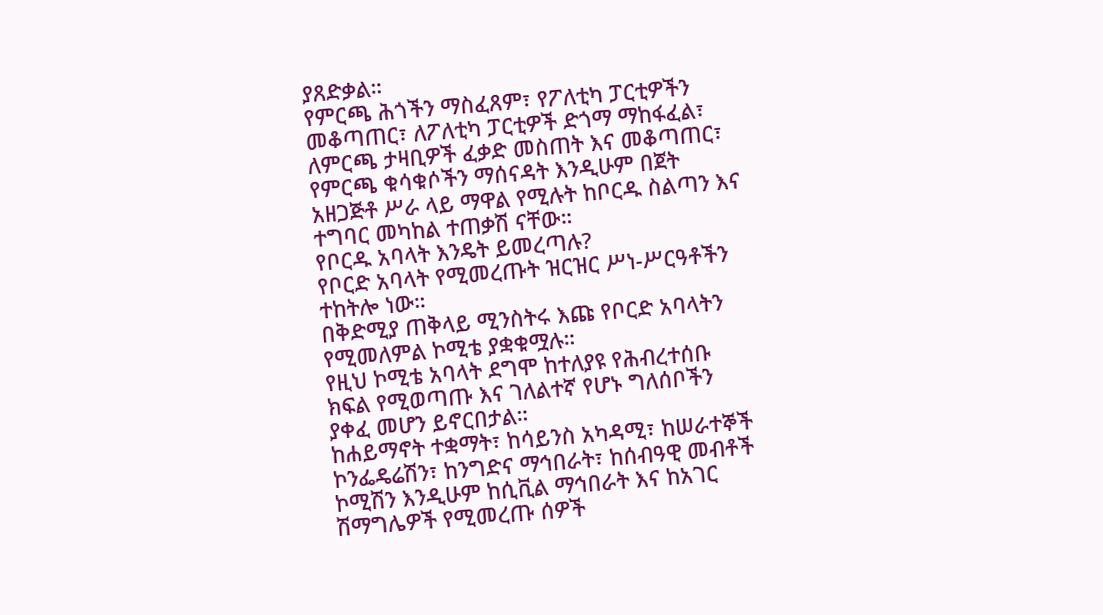ያጸድቃል።
የምርጫ ሕጎችን ማስፈጸም፣ የፖለቲካ ፓርቲዎችን መቆጣጠር፣ ለፖለቲካ ፓርቲዎች ድጎማ ማከፋፈል፣ ለምርጫ ታዛቢዎች ፈቃድ መስጠት እና መቆጣጠር፣ የምርጫ ቁሳቁሶችን ማሰናዳት እንዲሁም በጀት አዘጋጅቶ ሥራ ላይ ማዋል የሚሉት ከቦርዱ ስልጣን እና ተግባር መካከል ተጠቃሽ ናቸው።
የቦርዱ አባላት እንዴት ይመረጣሉ?
የቦርድ አባላት የሚመረጡት ዝርዝር ሥነ-ሥርዓቶችን ተከትሎ ነው።
በቅድሚያ ጠቅላይ ሚንስትሩ እጩ የቦርድ አባላትን የሚመለምል ኮሚቴ ያቋቁሟሉ።
የዚህ ኮሚቴ አባላት ደግሞ ከተለያዩ የሕብረተሰቡ ክፍል የሚወጣጡ እና ገለልተኛ የሆኑ ግለሰቦችን ያቀፈ መሆን ይኖርበታል።
ከሐይማኖት ተቋማት፣ ከሳይንስ አካዳሚ፣ ከሠራተኞች ኮንፌዴሬሽን፣ ከንግድና ማኅበራት፣ ከሰብዓዊ መብቶች ኮሚሽን እንዲሁም ከሲቪል ማኅበራት እና ከአገር ሽማግሌዎች የሚመረጡ ሰዎች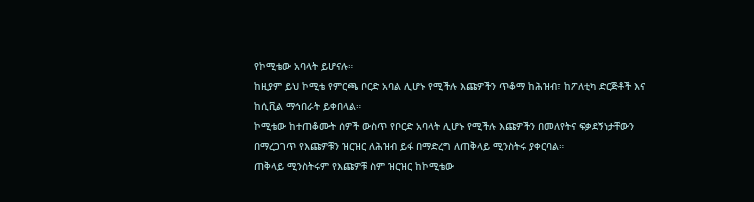የኮሚቴው አባላት ይሆናሉ።
ከዚያም ይህ ኮሚቴ የምርጫ ቦርድ አባል ሊሆኑ የሚችሉ እጩዎችን ጥቆማ ከሕዝብ፣ ከፖለቲካ ድርጅቶች እና ከሲቪል ማኅበራት ይቀበላል።
ኮሚቴው ከተጠቆሙት ሰዎች ውስጥ የቦርድ አባላት ሊሆኑ የሚችሉ እጩዎችን በመለየትና ፍቃደኝነታቸውን በማረጋገጥ የእጩዎቹን ዝርዝር ለሕዝብ ይፋ በማድረግ ለጠቅላይ ሚንስትሩ ያቀርባል።
ጠቅላይ ሚንስትሩም የእጩዎቹ ስም ዝርዝር ከኮሚቴው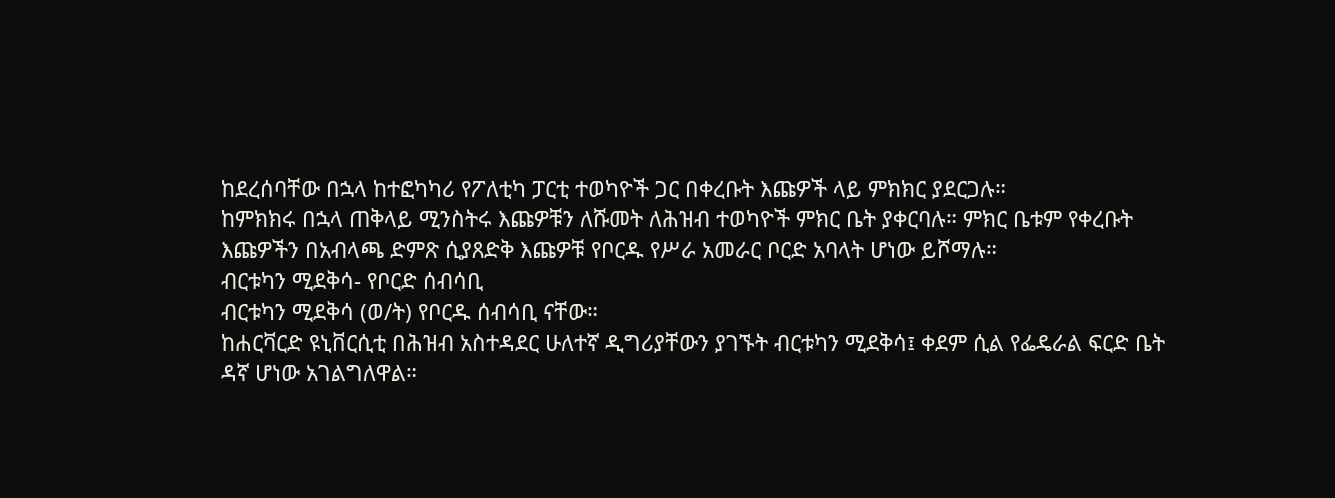ከደረሰባቸው በኋላ ከተፎካካሪ የፖለቲካ ፓርቲ ተወካዮች ጋር በቀረቡት እጩዎች ላይ ምክክር ያደርጋሉ።
ከምክክሩ በኋላ ጠቅላይ ሚንስትሩ እጩዎቹን ለሹመት ለሕዝብ ተወካዮች ምክር ቤት ያቀርባሉ። ምክር ቤቱም የቀረቡት እጩዎችን በአብላጫ ድምጽ ሲያጸድቅ እጩዎቹ የቦርዱ የሥራ አመራር ቦርድ አባላት ሆነው ይሾማሉ።
ብርቱካን ሚደቅሳ- የቦርድ ሰብሳቢ
ብርቱካን ሚደቅሳ (ወ/ት) የቦርዱ ሰብሳቢ ናቸው።
ከሐርቫርድ ዩኒቨርሲቲ በሕዝብ አስተዳደር ሁለተኛ ዲግሪያቸውን ያገኙት ብርቱካን ሚደቅሳ፤ ቀደም ሲል የፌዴራል ፍርድ ቤት ዳኛ ሆነው አገልግለዋል።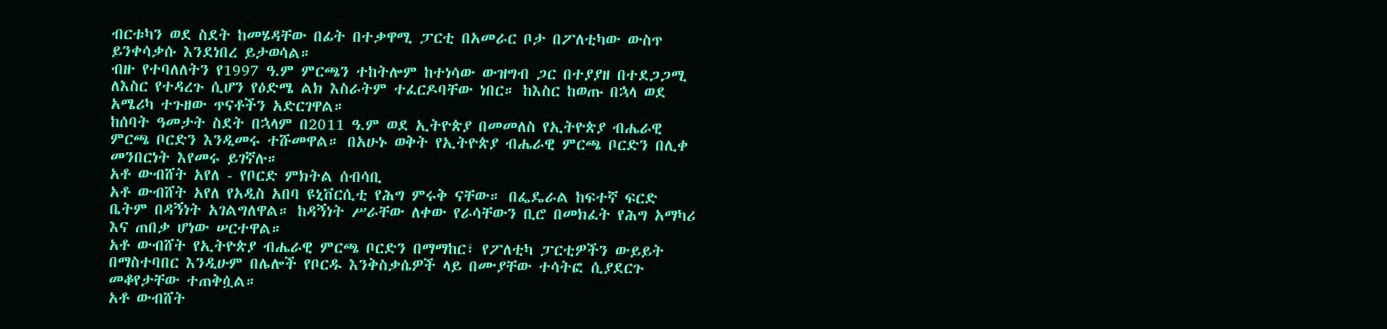ብርቱካን ወደ ስደት ከመሄዳቸው በፊት በተቃዋሚ ፓርቲ በአመራር ቦታ በፖለቲካው ውስጥ ይንቀሳቃሱ እንደነበረ ይታወሳል።
ብዙ የተባለለትን የ1997 ዓ.ም ምርጫን ተከትሎም ከተነሳው ውዝግብ ጋር በተያያዘ በተደጋጋሚ ለእስር የተዳረጉ ሲሆን የዕድሜ ልክ እስራትም ተፈርዶባቸው ነበር። ከእስር ከወጡ በኋላ ወደ አሜሪካ ተጉዘው ጥናቶችን አድርገዋል።
ከሰባት ዓመታት ስደት በኋላም በ2011 ዓ.ም ወደ ኢትዮጵያ በመመለስ የኢትዮጵያ ብሔራዊ ምርጫ ቦርድን እንዲመሩ ተሹመዋል። በአሁኑ ወቅት የኢትዮጵያ ብሔራዊ ምርጫ ቦርድን በሊቀ መንበርነት እየመሩ ይገኛሉ።
አቶ ውብሸት አየለ - የቦርድ ምክትል ሰብሳቢ
አቶ ውብሸት አየለ የአዲስ አበባ ዩኒቨርሲቲ የሕግ ምሩቅ ናቸው። በፌዴራል ከፍተኛ ፍርድ ቤትም በዳኝነት አገልግለዋል። ከዳኝነት ሥራቸው ለቀው የራሳቸውን ቢሮ በመክፈት የሕግ አማካሪ እና ጠበቃ ሆነው ሠርተዋል።
አቶ ውብሸት የኢትዮጵያ ብሔራዊ ምርጫ ቦርድን በማማከር፣ የፖለቲካ ፓርቲዎችን ውይይት በማስተባበር እንዲሁም በሌሎች የቦርዱ እንቅስቃሴዎች ላይ በሙያቸው ተሳትፎ ሲያደርጉ መቆየታቸው ተጠቅሷል።
አቶ ውብሸት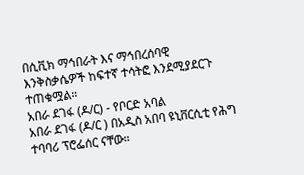በሲቪክ ማኅበራት እና ማኅበረሰባዊ እንቅስቃሴዎች ከፍተኛ ተሳትፎ እንደሚያደርጉ ተጠቁሟል።
አበራ ደገፋ (ዶ/ር) - የቦርድ አባል
አበራ ደገፋ (ዶ/ር ) በአዲስ አበባ ዩኒቨርሲቲ የሕግ ተባባሪ ፕሮፌሰር ናቸው።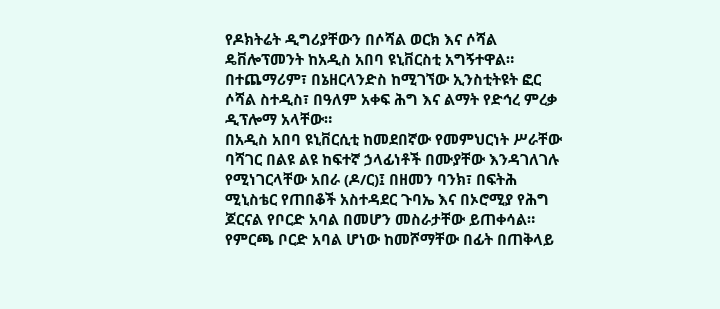የዶክትሬት ዲግሪያቸውን በሶሻል ወርክ እና ሶሻል ዴቨሎፕመንት ከአዲስ አበባ ዩኒቨርስቲ አግኝተዋል። በተጨማሪም፣ በኔዘርላንድስ ከሚገኘው ኢንስቲትዩት ፎር ሶሻል ስተዲስ፣ በዓለም አቀፍ ሕግ እና ልማት የድኅረ ምረቃ ዲፕሎማ አላቸው።
በአዲስ አበባ ዩኒቨርሲቲ ከመደበኛው የመምህርነት ሥራቸው ባሻገር በልዩ ልዩ ከፍተኛ ኃላፊነቶች በሙያቸው እንዳገለገሉ የሚነገርላቸው አበራ (ዶ/ር)፤ በዘመን ባንክ፣ በፍትሕ ሚኒስቴር የጠበቆች አስተዳደር ጉባኤ እና በኦሮሚያ የሕግ ጆርናል የቦርድ አባል በመሆን መስራታቸው ይጠቀሳል።
የምርጫ ቦርድ አባል ሆነው ከመሾማቸው በፊት በጠቅላይ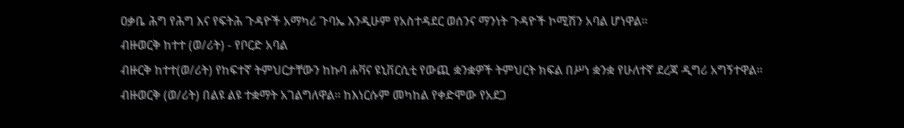ዐቃቤ ሕግ የሕግ እና የፍትሕ ጉዳዮች አማካሪ ጉባኤ እንዲሁም የአስተዳደር ወሰንና ማንነት ጉዳዮች ኮሚሽን አባል ሆነዋል።
ብዙወርቅ ከተተ (ወ/ሪት) - የቦርድ አባል
ብዙርቅ ከተተ(ወ/ሪት) የከፍተኛ ትምህርታቸውን ከኩባ ሐቫና ዩኒቨርሲቲ የውጪ ቋንቋዎች ትምህርት ክፍል በሥነ ቋንቋ የሁለተኛ ደረጃ ዲግሪ አግኝተዋል።
ብዙወርቅ (ወ/ሪት) በልዩ ልዩ ተቋማት አገልግለዋል። ከእነርሱም መካከል የቀድሞው የአደጋ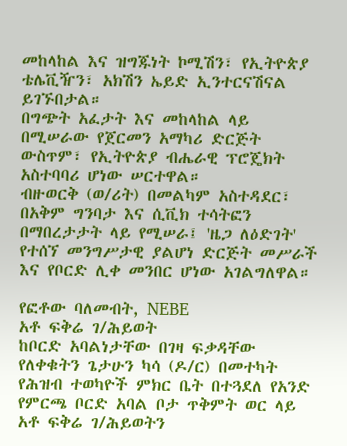መከላከል እና ዝግጁነት ኮሚሽን፣ የኢትዮጵያ ቴሌቪዥን፣ አክሽን ኤይድ ኢንተርናሽናል ይገኙበታል።
በግጭት አፈታት እና መከላከል ላይ በሚሠራው የጀርመን አማካሪ ድርጅት ውስጥም፣ የኢትዮጵያ ብሔራዊ ፕሮጄክት አስተባባሪ ሆነው ሠርተዋል።
ብዙወርቅ (ወ/ሪት) በመልካም አስተዳደር፣ በአቅም ግንባታ እና ሲቪክ ተሳትፎን በማበረታታት ላይ የሚሠራ፤ 'ዜጋ ለዕድገት' የተሰኘ መንግሥታዊ ያልሆነ ድርጅት መሥራች እና የቦርድ ሊቀ መንበር ሆነው አገልግለዋል።

የፎቶው ባለመብት, NEBE
አቶ ፍቅሬ ገ/ሕይወት
ከቦርድ አባልነታቸው በገዛ ፍቃዳቸው የለቀቁትን ጌታሁን ካሳ (ዶ/ር) በመተካት የሕዝብ ተወካዮች ምክር ቤት በተጓደለ የአንድ የምርጫ ቦርድ አባል ቦታ ጥቅምት ወር ላይ አቶ ፍቅሬ ገ/ሕይወትን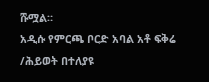ሹሟል።
አዲሱ የምርጫ ቦርድ አባል አቶ ፍቅሬ /ሕይወት በተለያዩ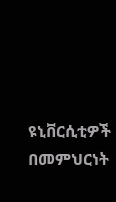ዩኒቨርሲቲዎች በመምህርነት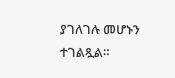ያገለገሉ መሆኑን ተገልጿል።